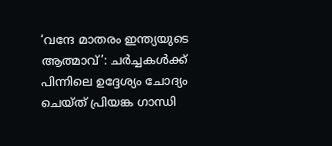‘വന്ദേ മാതരം ഇന്ത്യയുടെ ആത്മാവ്’: ചര്‍ച്ചകള്‍ക്ക് പിന്നിലെ ഉദ്ദേശ്യം ചോദ്യം ചെയ്ത് പ്രിയങ്ക ഗാന്ധി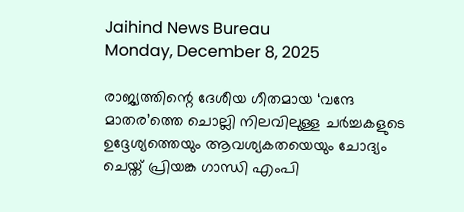Jaihind News Bureau
Monday, December 8, 2025

രാജ്യത്തിന്റെ ദേശീയ ഗീതമായ ‘വന്ദേ മാതര’ത്തെ ചൊല്ലി നിലവിലുള്ള ചര്‍ച്ചകളുടെ ഉദ്ദേശ്യത്തെയും ആവശ്യകതയെയും ചോദ്യം ചെയ്ത് പ്രിയങ്ക ഗാന്ധി എംപി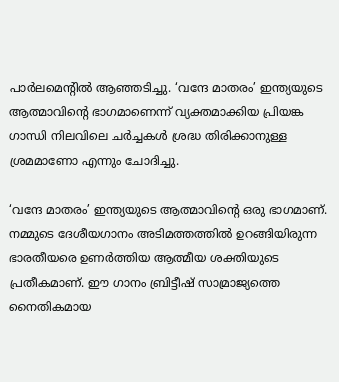പാര്‍ലമെന്റില്‍ ആഞ്ഞടിച്ചു. ‘വന്ദേ മാതരം’ ഇന്ത്യയുടെ ആത്മാവിന്റെ ഭാഗമാണെന്ന് വ്യക്തമാക്കിയ പ്രിയങ്ക ഗാന്ധി നിലവിലെ ചര്‍ച്ചകള്‍ ശ്രദ്ധ തിരിക്കാനുള്ള ശ്രമമാണോ എന്നും ചോദിച്ചു.

‘വന്ദേ മാതരം’ ഇന്ത്യയുടെ ആത്മാവിന്റെ ഒരു ഭാഗമാണ്. നമ്മുടെ ദേശീയഗാനം അടിമത്തത്തില്‍ ഉറങ്ങിയിരുന്ന ഭാരതീയരെ ഉണര്‍ത്തിയ ആത്മീയ ശക്തിയുടെ പ്രതീകമാണ്. ഈ ഗാനം ബ്രിട്ടീഷ് സാമ്രാജ്യത്തെ നൈതികമായ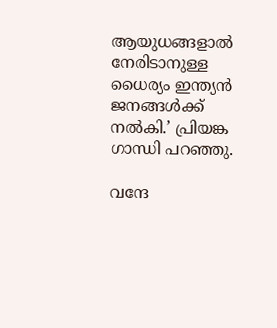ആയുധങ്ങളാല്‍ നേരിടാനുള്ള ധൈര്യം ഇന്ത്യന്‍ ജനങ്ങള്‍ക്ക് നല്‍കി.’ പ്രിയങ്ക ഗാന്ധി പറഞ്ഞു.

വന്ദേ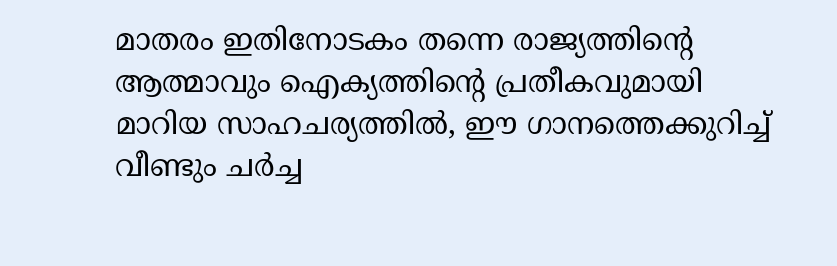മാതരം ഇതിനോടകം തന്നെ രാജ്യത്തിന്റെ ആത്മാവും ഐക്യത്തിന്റെ പ്രതീകവുമായി മാറിയ സാഹചര്യത്തില്‍, ഈ ഗാനത്തെക്കുറിച്ച് വീണ്ടും ചര്‍ച്ച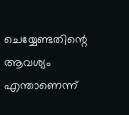ചെയ്യേണ്ടതിന്റെ ആവശ്യം എന്താണെന്ന്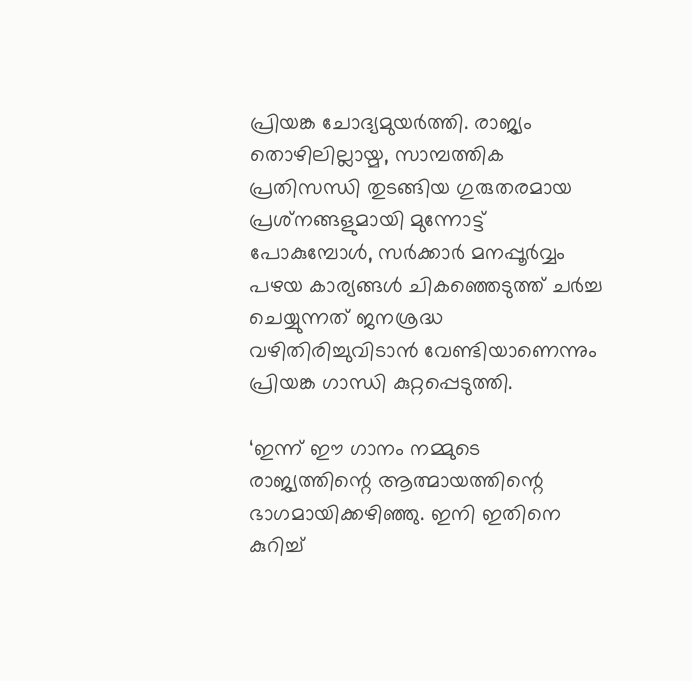പ്രിയങ്ക ചോദ്യമുയര്‍ത്തി. രാജ്യം തൊഴിലില്ലായ്മ, സാമ്പത്തിക പ്രതിസന്ധി തുടങ്ങിയ ഗുരുതരമായ പ്രശ്‌നങ്ങളുമായി മുന്നോട്ട് പോകുമ്പോള്‍, സര്‍ക്കാര്‍ മനപ്പൂര്‍വ്വം പഴയ കാര്യങ്ങള്‍ ചികഞ്ഞെടുത്ത് ചര്‍ച്ച ചെയ്യുന്നത് ജനശ്രദ്ധ വഴിതിരിച്ചുവിടാന്‍ വേണ്ടിയാണെന്നും പ്രിയങ്ക ഗാന്ധി കുറ്റപ്പെടുത്തി.

‘ഇന്ന് ഈ ഗാനം നമ്മുടെ രാജ്യത്തിന്റെ ആത്മായത്തിന്റെ ഭാഗമായിക്കഴിഞ്ഞു. ഇനി ഇതിനെ കുറിച്ച്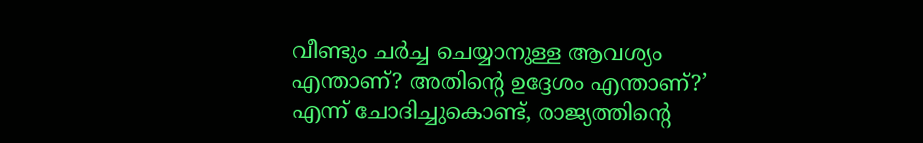വീണ്ടും ചര്‍ച്ച ചെയ്യാനുള്ള ആവശ്യം എന്താണ്? അതിന്റെ ഉദ്ദേശം എന്താണ്?’ എന്ന് ചോദിച്ചുകൊണ്ട്, രാജ്യത്തിന്റെ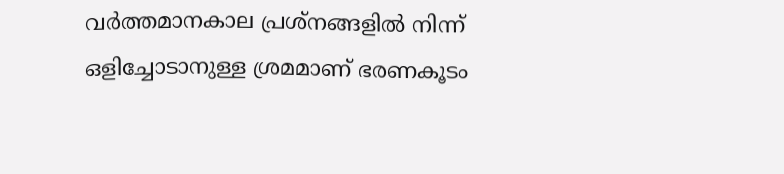വര്‍ത്തമാനകാല പ്രശ്‌നങ്ങളില്‍ നിന്ന് ഒളിച്ചോടാനുള്ള ശ്രമമാണ് ഭരണകൂടം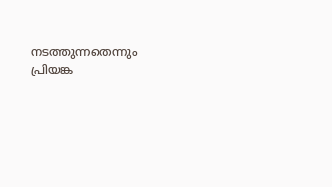നടത്തുന്നതെന്നും പ്രിയങ്ക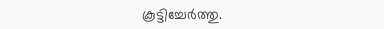കൂട്ടിച്ചേര്‍ത്തു.